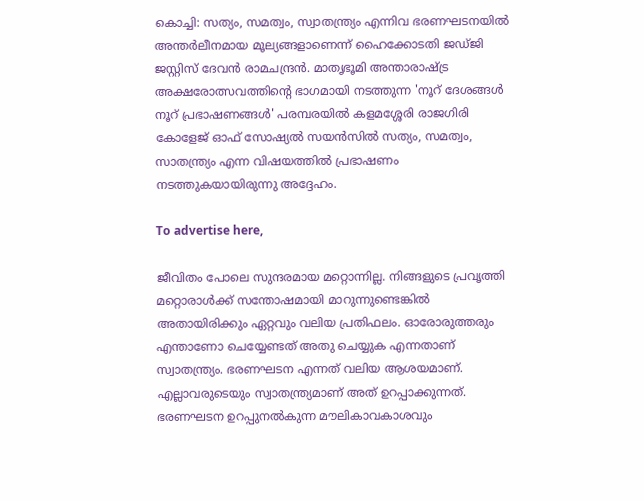കൊച്ചി: സത്യം, സമത്വം, സ്വാതന്ത്ര്യം എന്നിവ ഭരണഘടനയില്‍ അന്തര്‍ലീനമായ മൂല്യങ്ങളാണെന്ന് ഹൈക്കോടതി ജഡ്ജി ജസ്റ്റിസ് ദേവന്‍ രാമചന്ദ്രന്‍. മാതൃഭൂമി അന്താരാഷ്ട്ര അക്ഷരോത്സവത്തിന്റെ ഭാഗമായി നടത്തുന്ന 'നൂറ് ദേശങ്ങള്‍ നൂറ് പ്രഭാഷണങ്ങള്‍' പരമ്പരയില്‍ കളമശ്ശേരി രാജഗിരി കോളേജ് ഓഫ് സോഷ്യല്‍ സയന്‍സില്‍ സത്യം, സമത്വം, സാതന്ത്ര്യം എന്ന വിഷയത്തില്‍ പ്രഭാഷണം നടത്തുകയായിരുന്നു അദ്ദേഹം.

To advertise here,

ജീവിതം പോലെ സുന്ദരമായ മറ്റൊന്നില്ല. നിങ്ങളുടെ പ്രവൃത്തി മറ്റൊരാള്‍ക്ക് സന്തോഷമായി മാറുന്നുണ്ടെങ്കില്‍ അതായിരിക്കും ഏറ്റവും വലിയ പ്രതിഫലം. ഓരോരുത്തരും എന്താണോ ചെയ്യേണ്ടത് അതു ചെയ്യുക എന്നതാണ് സ്വാതന്ത്ര്യം. ഭരണഘടന എന്നത് വലിയ ആശയമാണ്. എല്ലാവരുടെയും സ്വാതന്ത്ര്യമാണ് അത് ഉറപ്പാക്കുന്നത്. ഭരണഘടന ഉറപ്പുനല്‍കുന്ന മൗലികാവകാശവും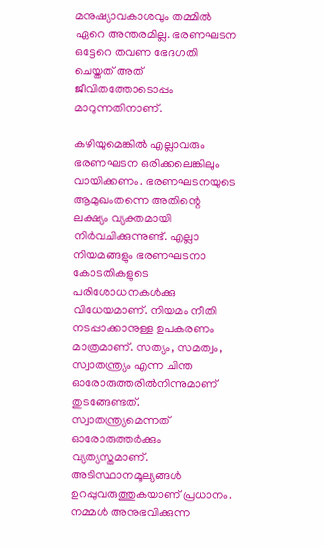മനുഷ്യാവകാശവും തമ്മില്‍ ഏറെ അന്തരമില്ല. ഭരണഘടന ഒട്ടേറെ തവണ ഭേദഗതി ചെയ്തത് അത് ജീവിതത്തോടൊപ്പം മാറുന്നതിനാണ്.

കഴിയുമെങ്കില്‍ എല്ലാവരും ഭരണഘടന ഒരിക്കലെങ്കിലും വായിക്കണം. ഭരണഘടനയുടെ ആമുഖംതന്നെ അതിന്റെ ലക്ഷ്യം വ്യക്തമായി നിര്‍വചിക്കുന്നുണ്ട്. എല്ലാ നിയമങ്ങളും ഭരണഘടനാ കോടതികളുടെ പരിശോധനകള്‍ക്കു വിധേയമാണ്. നിയമം നീതി നടപ്പാക്കാനുള്ള ഉപകരണം മാത്രമാണ്. സത്യം, സമത്വം, സ്വാതന്ത്ര്യം എന്ന ചിന്ത ഓരോരുത്തരില്‍നിന്നുമാണ് തുടങ്ങേണ്ടത്. സ്വാതന്ത്ര്യമെന്നത് ഓരോരുത്തര്‍ക്കും വ്യത്യസ്തമാണ്. അടിസ്ഥാനമൂല്യങ്ങള്‍ ഉറപ്പുവരുത്തുകയാണ് പ്രധാനം. നമ്മള്‍ അനുഭവിക്കുന്ന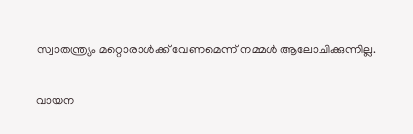സ്വാതന്ത്ര്യം മറ്റൊരാള്‍ക്ക് വേണമെന്ന് നമ്മള്‍ ആലോചിക്കുന്നില്ല.

വായന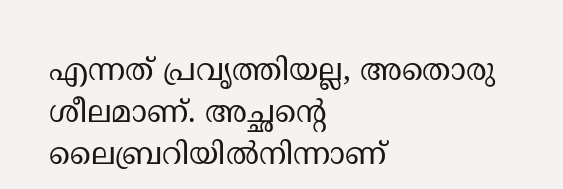എന്നത് പ്രവൃത്തിയല്ല, അതൊരു ശീലമാണ്. അച്ഛന്റെ ലൈബ്രറിയില്‍നിന്നാണ്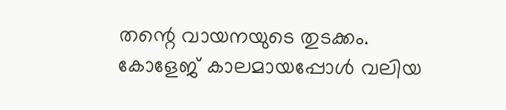തന്റെ വായനയുടെ തുടക്കം. കോളേജ് കാലമായപ്പോള്‍ വലിയ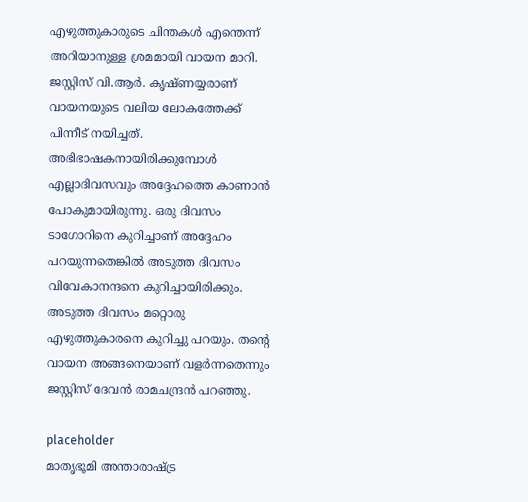എഴുത്തുകാരുടെ ചിന്തകള്‍ എന്തെന്ന് അറിയാനുള്ള ശ്രമമായി വായന മാറി. ജസ്റ്റിസ് വി.ആര്‍. കൃഷ്ണയ്യരാണ് വായനയുടെ വലിയ ലോകത്തേക്ക് പിന്നീട് നയിച്ചത്. അഭിഭാഷകനായിരിക്കുമ്പോള്‍ എല്ലാദിവസവും അദ്ദേഹത്തെ കാണാന്‍ പോകുമായിരുന്നു. ഒരു ദിവസം ടാഗോറിനെ കുറിച്ചാണ് അദ്ദേഹം പറയുന്നതെങ്കില്‍ അടുത്ത ദിവസം വിവേകാനന്ദനെ കുറിച്ചായിരിക്കും. അടുത്ത ദിവസം മറ്റൊരു എഴുത്തുകാരനെ കുറിച്ചു പറയും. തന്റെ വായന അങ്ങനെയാണ് വളര്‍ന്നതെന്നും ജസ്റ്റിസ് ദേവന്‍ രാമചന്ദ്രന്‍ പറഞ്ഞു.

placeholder
മാതൃഭൂമി അന്താരാഷ്ട്ര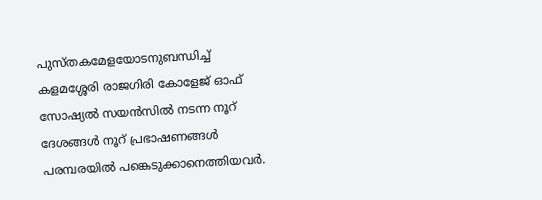പുസ്തകമേളയോടനുബന്ധിച്ച് കളമശ്ശേരി രാജഗിരി കോളേജ് ഓഫ് സോഷ്യല്‍ സയന്‍സില്‍ നടന്ന നൂറ് ദേശങ്ങള്‍ നൂറ് പ്രഭാഷണങ്ങള്‍ പരമ്പരയില്‍ പങ്കെടുക്കാനെത്തിയവര്‍.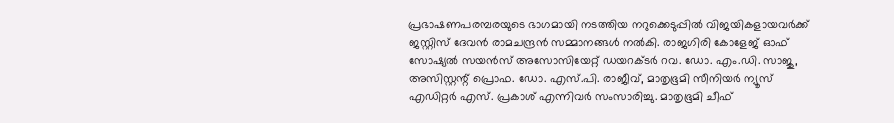പ്രഭാഷണപരമ്പരയുടെ ഭാഗമായി നടത്തിയ നറുക്കെടുപ്പില്‍ വിജയികളായവര്‍ക്ക് ജസ്റ്റിസ് ദേവന്‍ രാമചന്ദ്രന്‍ സമ്മാനങ്ങള്‍ നല്‍കി. രാജഗിരി കോളേജ് ഓഫ് സോഷ്യല്‍ സയന്‍സ് അസോസിയേറ്റ് ഡയറക്ടര്‍ റവ. ഡോ. എം.ഡി. സാജു, അസിസ്റ്റന്റ് പ്രൊഫ. ഡോ. എസ്.പി. രാജീവ്, മാതൃഭൂമി സീനിയര്‍ ന്യൂസ് എഡിറ്റര്‍ എസ്. പ്രകാശ് എന്നിവര്‍ സംസാരിച്ചു. മാതൃഭൂമി ചീഫ്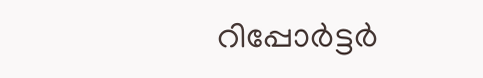റിപ്പോര്‍ട്ടര്‍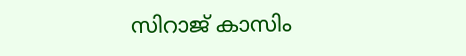സിറാജ് കാസിം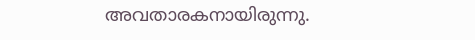അവതാരകനായിരുന്നു.